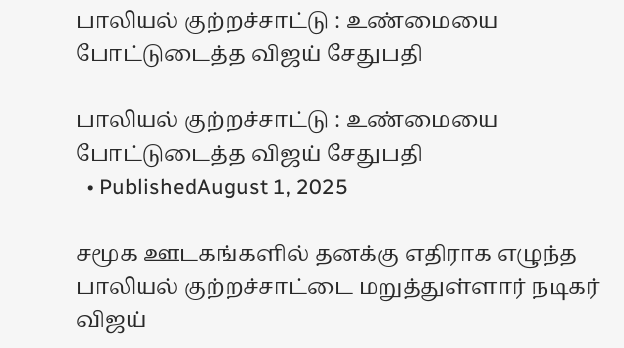பாலியல் குற்றச்சாட்டு : உண்மையை போட்டுடைத்த விஜய் சேதுபதி

பாலியல் குற்றச்சாட்டு : உண்மையை போட்டுடைத்த விஜய் சேதுபதி
  • PublishedAugust 1, 2025

சமூக ஊடகங்களில் தனக்கு எதிராக எழுந்த பாலியல் குற்றச்சாட்டை மறுத்துள்ளார் நடிகர் விஜய்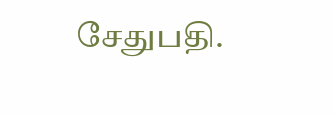சேதுபதி.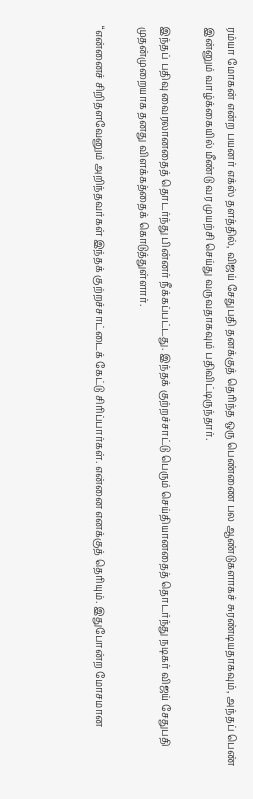ரம்யா மோகன் என்ற பயனர் எக்ஸ் தளத்தில், விஜய் சேதுபதி தனக்குத் தெரிந்த ஒரு பெண்ணை பல ஆண்டுகளாகச் சுரண்டியதாகவும், அந்தப் பெண் இன்னும் வாழ்க்கையில் மீண்டு வர முயற்சி செய்து வருவதாகவும் பதிவிட்டிருந்தார்.

இந்தப் பதிவு வைரலானதைத் தொடர்ந்து பின்னர் நீக்கப்பட்டது. இந்தக் குற்றச்சாட்டு பெரும் செய்தியானதைத் தொடர்ந்து நடிகர் விஜய் சேதுபதி முதன்முறையாக தனது விளக்கத்தைக் கொடுத்துள்ளார்.

“என்னைச் சிறிதளவேனும் அறிந்தவர்கள் இந்தக் குற்றச்சாட்டைக் கேட்டு சிரிப்பார்கள். என்னை எனக்குத் தெரியும். இதுபோன்ற மோசமான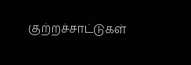குற்றச்சாட்டுகள்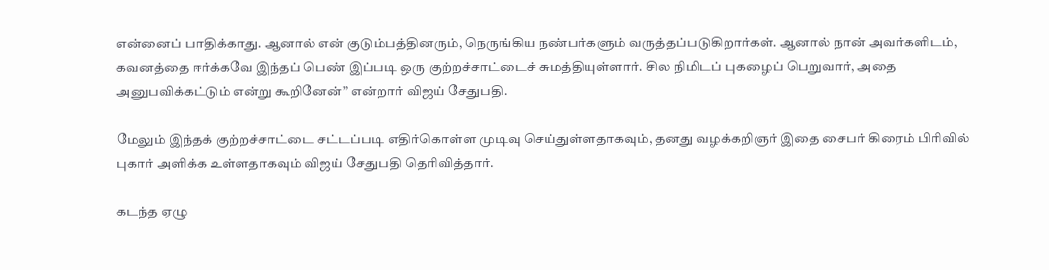என்னைப் பாதிக்காது. ஆனால் என் குடும்பத்தினரும், நெருங்கிய நண்பர்களும் வருத்தப்படுகிறார்கள். ஆனால் நான் அவர்களிடம், கவனத்தை ஈர்க்கவே இந்தப் பெண் இப்படி ஒரு குற்றச்சாட்டைச் சுமத்தியுள்ளார். சில நிமிடப் புகழைப் பெறுவார், அதை அனுபவிக்கட்டும் என்று கூறினேன்” என்றார் விஜய் சேதுபதி.

மேலும் இந்தக் குற்றச்சாட்டை சட்டப்படி எதிர்கொள்ள முடிவு செய்துள்ளதாகவும், தனது வழக்கறிஞர் இதை சைபர் கிரைம் பிரிவில் புகார் அளிக்க உள்ளதாகவும் விஜய் சேதுபதி தெரிவித்தார்.

கடந்த ஏழு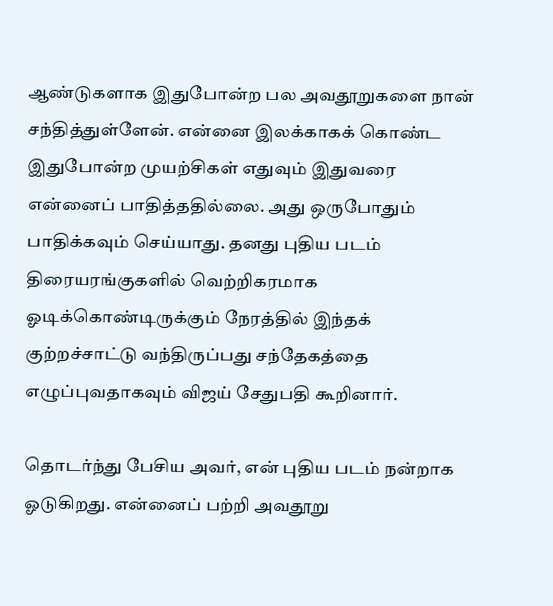ஆண்டுகளாக இதுபோன்ற பல அவதூறுகளை நான் சந்தித்துள்ளேன். என்னை இலக்காகக் கொண்ட இதுபோன்ற முயற்சிகள் எதுவும் இதுவரை என்னைப் பாதித்ததில்லை. அது ஒருபோதும் பாதிக்கவும் செய்யாது. தனது புதிய படம் திரையரங்குகளில் வெற்றிகரமாக ஓடிக்கொண்டிருக்கும் நேரத்தில் இந்தக் குற்றச்சாட்டு வந்திருப்பது சந்தேகத்தை எழுப்புவதாகவும் விஜய் சேதுபதி கூறினார்.

தொடர்ந்து பேசிய அவர், என் புதிய படம் நன்றாக ஓடுகிறது. என்னைப் பற்றி அவதூறு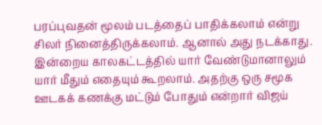பரப்புவதன் மூலம் படத்தைப் பாதிக்கலாம் என்று சிலர் நினைத்திருக்கலாம். ஆனால் அது நடக்காது. இன்றைய காலகட்டத்தில் யார் வேண்டுமானாலும் யார் மீதும் எதையும் கூறலாம். அதற்கு ஒரு சமூக ஊடகக் கணக்கு மட்டும் போதும் என்றார் விஜய்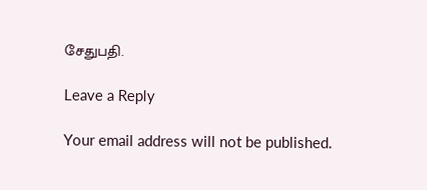சேதுபதி.

Leave a Reply

Your email address will not be published.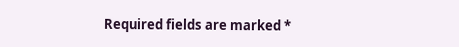Required fields are marked *